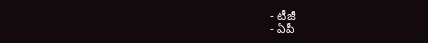- టీజీ
- ఏపీ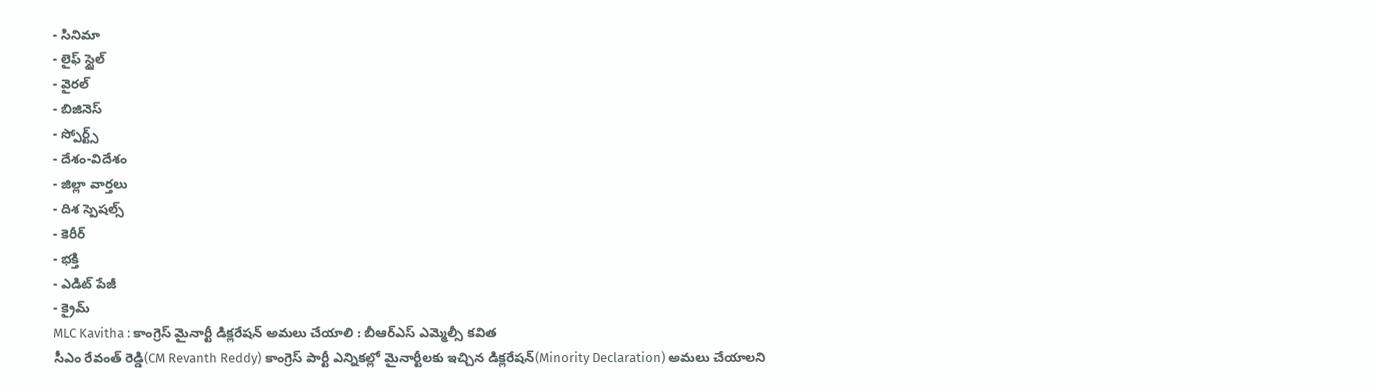- సినిమా
- లైఫ్ స్టైల్
- వైరల్
- బిజినెస్
- స్పోర్ట్స్
- దేశం-విదేశం
- జిల్లా వార్తలు
- దిశ స్పెషల్స్
- కెరీర్
- భక్తి
- ఎడిట్ పేజీ
- క్రైమ్
MLC Kavitha : కాంగ్రెస్ మైనార్టీ డిక్లరేషన్ అమలు చేయాలి : బీఆర్ఎస్ ఎమ్మెల్సీ కవిత
సీఎం రేవంత్ రెడ్డి(CM Revanth Reddy) కాంగ్రెస్ పార్టీ ఎన్నికల్లో మైనార్టీలకు ఇచ్చిన డిక్లరేషన్(Minority Declaration) అమలు చేయాలని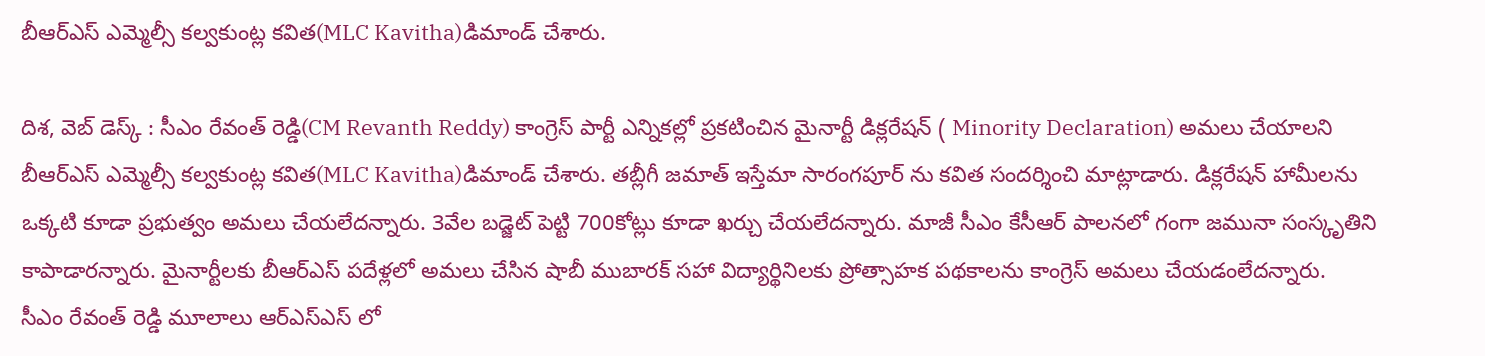బీఆర్ఎస్ ఎమ్మెల్సీ కల్వకుంట్ల కవిత(MLC Kavitha)డిమాండ్ చేశారు.

దిశ, వెబ్ డెస్క్ : సీఎం రేవంత్ రెడ్డి(CM Revanth Reddy) కాంగ్రెస్ పార్టీ ఎన్నికల్లో ప్రకటించిన మైనార్టీ డిక్లరేషన్ ( Minority Declaration) అమలు చేయాలని బీఆర్ఎస్ ఎమ్మెల్సీ కల్వకుంట్ల కవిత(MLC Kavitha)డిమాండ్ చేశారు. తబ్లీగీ జమాత్ ఇస్తేమా సారంగపూర్ ను కవిత సందర్శించి మాట్లాడారు. డిక్లరేషన్ హామీలను ఒక్కటి కూడా ప్రభుత్వం అమలు చేయలేదన్నారు. 3వేల బడ్జెట్ పెట్టి 700కోట్లు కూడా ఖర్చు చేయలేదన్నారు. మాజీ సీఎం కేసీఆర్ పాలనలో గంగా జమునా సంస్కృతిని కాపాడారన్నారు. మైనార్టీలకు బీఆర్ఎస్ పదేళ్లలో అమలు చేసిన షాబీ ముబారక్ సహా విద్యార్థినిలకు ప్రోత్సాహక పథకాలను కాంగ్రెస్ అమలు చేయడంలేదన్నారు.
సీఎం రేవంత్ రెడ్డి మూలాలు ఆర్ఎస్ఎస్ లో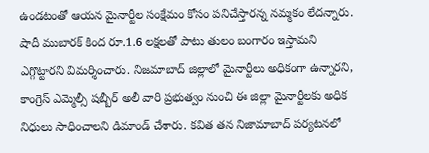ఉండటంతో ఆయన మైనార్టీల సంక్షేమం కోసం పనిచేస్తారన్న నమ్మకం లేదన్నారు. షాదీ ముబారక్ కింద రూ.1.6 లక్షలతో పాటు తులం బంగారం ఇస్తామని ఎగ్గొట్టారని విమర్శించారు. నిజమాబాద్ జిల్లాలో మైనార్టీలు అధికంగా ఉన్నారని, కాంగ్రెస్ ఎమ్మెల్సీ షబ్బీర్ అలీ వారి ప్రభుత్వం నుంచి ఈ జిల్లా మైనార్టీలకు అధిక నిధులు సాధించాలని డిమాండ్ చేశారు. కవిత తన నిజామాబాద్ పర్యటనలో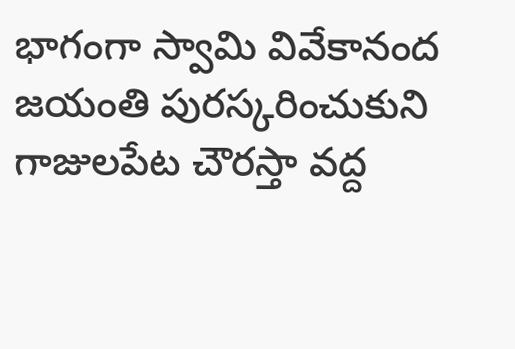భాగంగా స్వామి వివేకానంద జయంతి పురస్కరించుకుని గాజులపేట చౌరస్తా వద్ద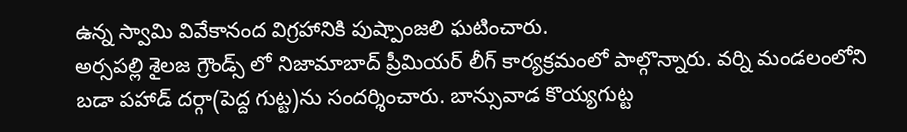ఉన్న స్వామి వివేకానంద విగ్రహానికి పుష్పాంజలి ఘటించారు.
అర్సపల్లి శైలజ గ్రౌండ్స్ లో నిజామాబాద్ ప్రీమియర్ లీగ్ కార్యక్రమంలో పాల్గొన్నారు. వర్ని మండలంలోని బడా పహాడ్ దర్గా(పెద్ద గుట్ట)ను సందర్శించారు. బాన్సువాడ కొయ్యగుట్ట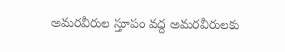అమరవీరుల స్తూపం వద్ద అమరవీరులకు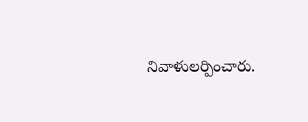నివాళులర్పించారు.